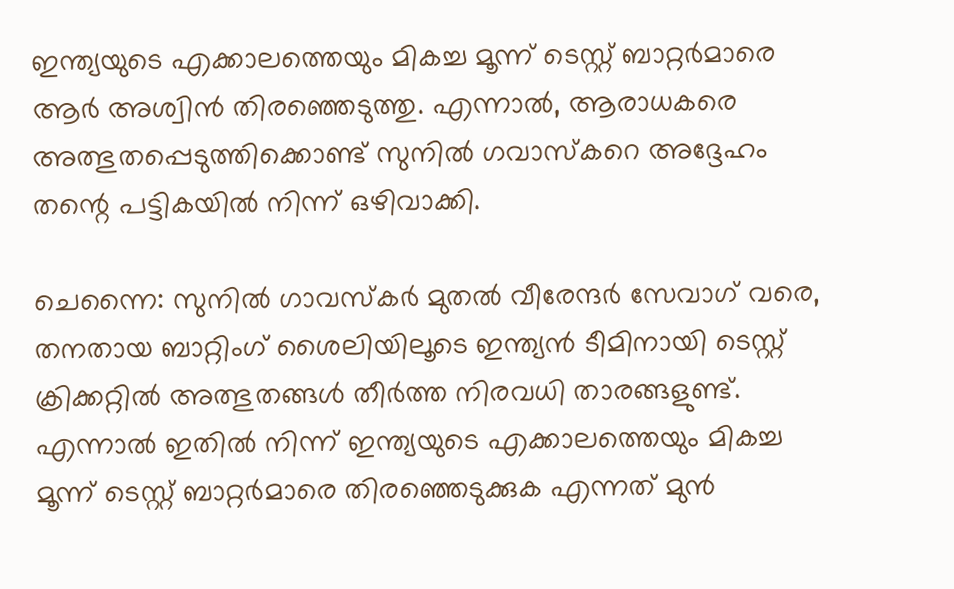ഇന്ത്യയുടെ എക്കാലത്തെയും മികച്ച മൂന്ന് ടെസ്റ്റ് ബാറ്റർമാരെ ആർ അശ്വിൻ തിരഞ്ഞെടുത്തു. എന്നാൽ, ആരാധകരെ അത്ഭുതപ്പെടുത്തിക്കൊണ്ട് സുനിൽ ഗവാസ്‌കറെ അദ്ദേഹം തന്റെ പട്ടികയിൽ നിന്ന് ഒഴിവാക്കി.

ചെന്നൈ: സുനില്‍ ഗാവസ്‌കര്‍ മുതല്‍ വീരേന്ദര്‍ സേവാഗ് വരെ, തനതായ ബാറ്റിംഗ് ശൈലിയിലൂടെ ഇന്ത്യന്‍ ടീമിനായി ടെസ്റ്റ് ക്രിക്കറ്റില്‍ അത്ഭുതങ്ങള്‍ തീര്‍ത്ത നിരവധി താരങ്ങളുണ്ട്. എന്നാല്‍ ഇതില്‍ നിന്ന് ഇന്ത്യയുടെ എക്കാലത്തെയും മികച്ച മൂന്ന് ടെസ്റ്റ് ബാറ്റര്‍മാരെ തിരഞ്ഞെടുക്കുക എന്നത് മുന്‍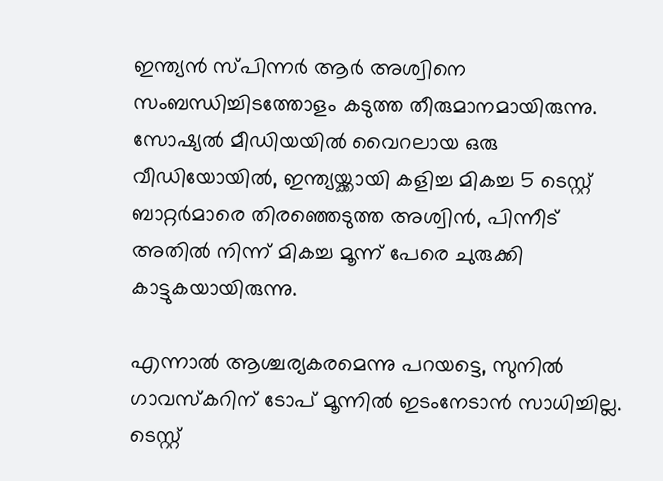ഇന്ത്യന്‍ സ്പിന്നര്‍ ആര്‍ അശ്വിനെ സംബന്ധിച്ചിടത്തോളം കടുത്ത തീരുമാനമായിരുന്നു. സോഷ്യല്‍ മീഡിയയില്‍ വൈറലായ ഒരു വീഡിയോയില്‍, ഇന്ത്യയ്ക്കായി കളിച്ച മികച്ച 5 ടെസ്റ്റ് ബാറ്റര്‍മാരെ തിരഞ്ഞെടുത്ത അശ്വിന്‍, പിന്നീട് അതില്‍ നിന്ന് മികച്ച മൂന്ന് പേരെ ചുരുക്കി കാട്ടുകയായിരുന്നു.

എന്നാല്‍ ആശ്ചര്യകരമെന്നു പറയട്ടെ, സുനില്‍ ഗാവസ്‌കറിന് ടോപ് മൂന്നില്‍ ഇടംനേടാന്‍ സാധിച്ചില്ല. ടെസ്റ്റ്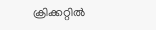ക്രിക്കറ്റില്‍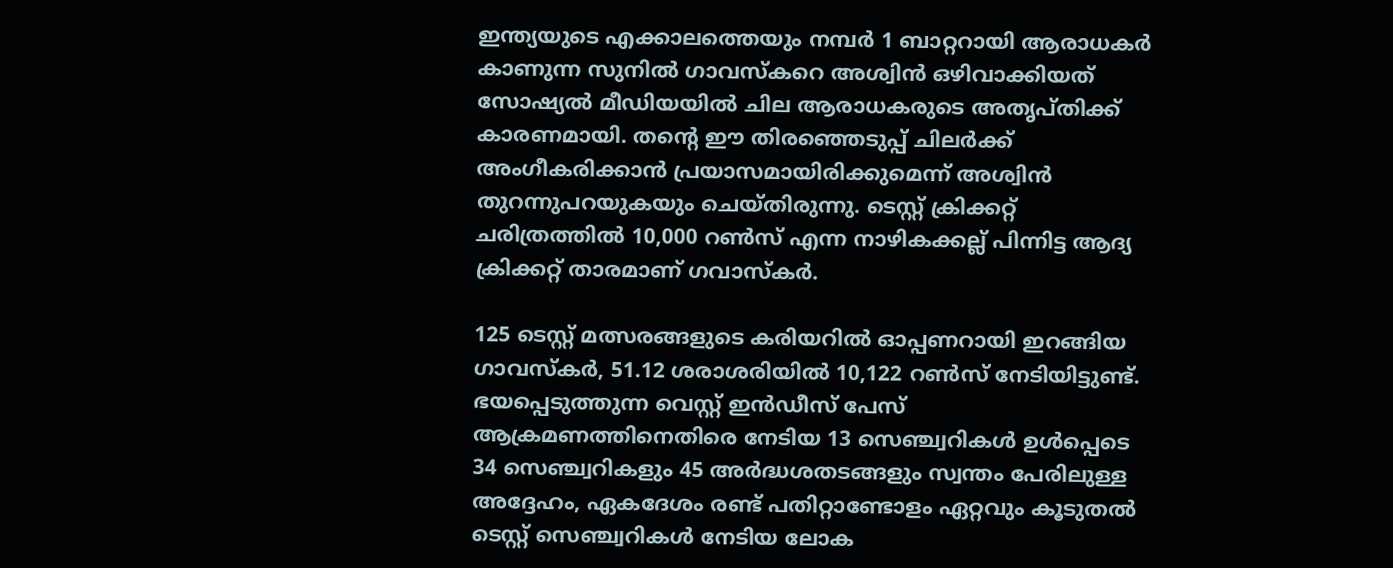ഇന്ത്യയുടെ എക്കാലത്തെയും നമ്പര്‍ 1 ബാറ്ററായി ആരാധകര്‍ കാണുന്ന സുനില്‍ ഗാവസ്‌കറെ അശ്വിന്‍ ഒഴിവാക്കിയത് സോഷ്യല്‍ മീഡിയയില്‍ ചില ആരാധകരുടെ അതൃപ്തിക്ക് കാരണമായി. തന്റെ ഈ തിരഞ്ഞെടുപ്പ് ചിലര്‍ക്ക് അംഗീകരിക്കാന്‍ പ്രയാസമായിരിക്കുമെന്ന് അശ്വിന്‍ തുറന്നുപറയുകയും ചെയ്തിരുന്നു. ടെസ്റ്റ് ക്രിക്കറ്റ് ചരിത്രത്തില്‍ 10,000 റണ്‍സ് എന്ന നാഴികക്കല്ല് പിന്നിട്ട ആദ്യ ക്രിക്കറ്റ് താരമാണ് ഗവാസ്‌കര്‍.

125 ടെസ്റ്റ് മത്സരങ്ങളുടെ കരിയറില്‍ ഓപ്പണറായി ഇറങ്ങിയ ഗാവസ്‌കര്‍, 51.12 ശരാശരിയില്‍ 10,122 റണ്‍സ് നേടിയിട്ടുണ്ട്. ഭയപ്പെടുത്തുന്ന വെസ്റ്റ് ഇന്‍ഡീസ് പേസ് ആക്രമണത്തിനെതിരെ നേടിയ 13 സെഞ്ച്വറികള്‍ ഉള്‍പ്പെടെ 34 സെഞ്ച്വറികളും 45 അര്‍ദ്ധശതടങ്ങളും സ്വന്തം പേരിലുള്ള അദ്ദേഹം, ഏകദേശം രണ്ട് പതിറ്റാണ്ടോളം ഏറ്റവും കൂടുതല്‍ ടെസ്റ്റ് സെഞ്ച്വറികള്‍ നേടിയ ലോക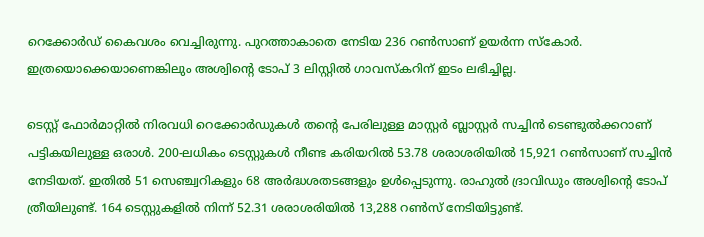റെക്കോര്‍ഡ് കൈവശം വെച്ചിരുന്നു. പുറത്താകാതെ നേടിയ 236 റണ്‍സാണ് ഉയര്‍ന്ന സ്‌കോര്‍. ഇത്രയൊക്കെയാണെങ്കിലും അശ്വിന്റെ ടോപ് 3 ലിസ്റ്റില്‍ ഗാവസ്‌കറിന് ഇടം ലഭിച്ചില്ല.

ടെസ്റ്റ് ഫോര്‍മാറ്റില്‍ നിരവധി റെക്കോര്‍ഡുകള്‍ തന്റെ പേരിലുള്ള മാസ്റ്റര്‍ ബ്ലാസ്റ്റര്‍ സച്ചിന്‍ ടെണ്ടുല്‍ക്കറാണ് പട്ടികയിലുള്ള ഒരാള്‍. 200-ലധികം ടെസ്റ്റുകള്‍ നീണ്ട കരിയറില്‍ 53.78 ശരാശരിയില്‍ 15,921 റണ്‍സാണ് സച്ചിന്‍ നേടിയത്. ഇതില്‍ 51 സെഞ്ച്വറികളും 68 അര്‍ദ്ധശതടങ്ങളും ഉള്‍പ്പെടുന്നു. രാഹുല്‍ ദ്രാവിഡും അശ്വിന്റെ ടോപ് ത്രീയിലുണ്ട്. 164 ടെസ്റ്റുകളില്‍ നിന്ന് 52.31 ശരാശരിയില്‍ 13,288 റണ്‍സ് നേടിയിട്ടുണ്ട്.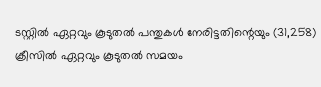ടസ്റ്റില്‍ ഏറ്റവും കൂടുതല്‍ പന്തുകള്‍ നേരിട്ടതിന്റെയും (31,258) ക്രീസില്‍ ഏറ്റവും കൂടുതല്‍ സമയം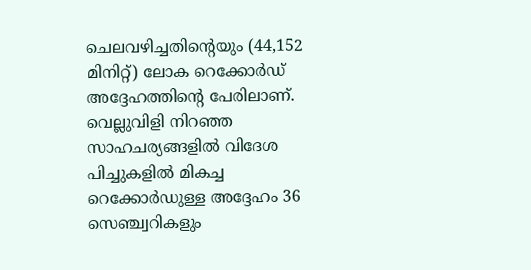ചെലവഴിച്ചതിന്റെയും (44,152 മിനിറ്റ്) ലോക റെക്കോര്‍ഡ് അദ്ദേഹത്തിന്റെ പേരിലാണ്. വെല്ലുവിളി നിറഞ്ഞ സാഹചര്യങ്ങളില്‍ വിദേശ പിച്ചുകളില്‍ മികച്ച റെക്കോര്‍ഡുള്ള അദ്ദേഹം 36 സെഞ്ച്വറികളും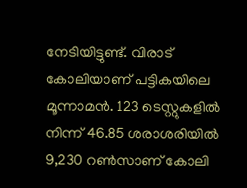നേടിയിട്ടുണ്ട്. വിരാട് കോലിയാണ് പട്ടികയിലെ മൂന്നാമന്‍. 123 ടെസ്റ്റുകളില്‍ നിന്ന് 46.85 ശരാശരിയില്‍ 9,230 റണ്‍സാണ് കോലി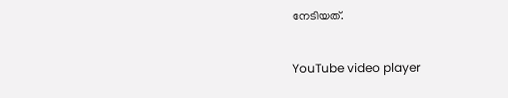നേടിയത്.

YouTube video player